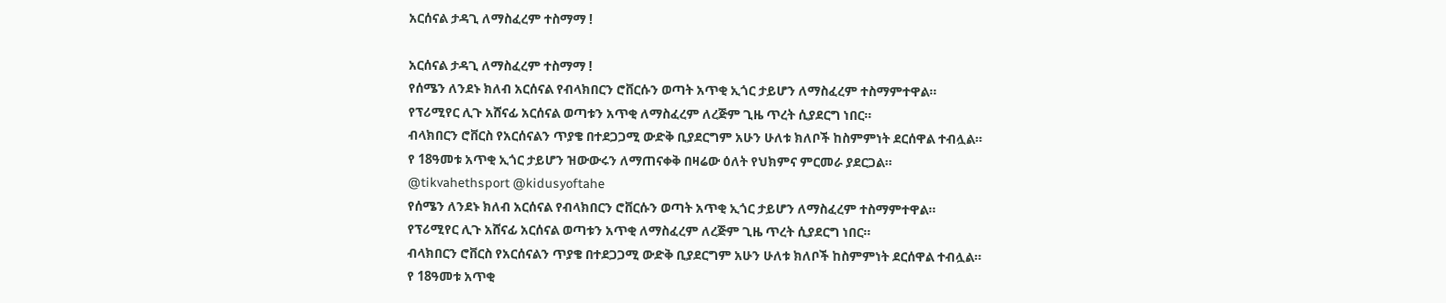አርሰናል ታዳጊ ለማስፈረም ተስማማ !

አርሰናል ታዳጊ ለማስፈረም ተስማማ !
የሰሜን ለንደኑ ክለብ አርሰናል የብላክበርን ሮቨርሱን ወጣት አጥቂ ኢጎር ታይሆን ለማስፈረም ተስማምተዋል።
የፕሪሚየር ሊጉ አሸናፊ አርሰናል ወጣቱን አጥቂ ለማስፈረም ለረጅም ጊዜ ጥረት ሲያደርግ ነበር።
ብላክበርን ሮቨርስ የአርሰናልን ጥያቄ በተደጋጋሚ ውድቅ ቢያደርግም አሁን ሁለቱ ክለቦች ከስምምነት ደርሰዋል ተብሏል።
የ 18ዓመቱ አጥቂ ኢጎር ታይሆን ዝውውሩን ለማጠናቀቅ በዛሬው ዕለት የህክምና ምርመራ ያደርጋል።
@tikvahethsport @kidusyoftahe
የሰሜን ለንደኑ ክለብ አርሰናል የብላክበርን ሮቨርሱን ወጣት አጥቂ ኢጎር ታይሆን ለማስፈረም ተስማምተዋል።
የፕሪሚየር ሊጉ አሸናፊ አርሰናል ወጣቱን አጥቂ ለማስፈረም ለረጅም ጊዜ ጥረት ሲያደርግ ነበር።
ብላክበርን ሮቨርስ የአርሰናልን ጥያቄ በተደጋጋሚ ውድቅ ቢያደርግም አሁን ሁለቱ ክለቦች ከስምምነት ደርሰዋል ተብሏል።
የ 18ዓመቱ አጥቂ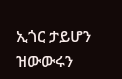ኢጎር ታይሆን ዝውውሩን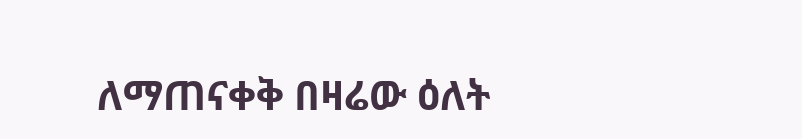ለማጠናቀቅ በዛሬው ዕለት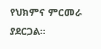የህክምና ምርመራ ያደርጋል።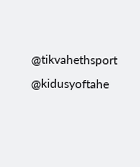@tikvahethsport @kidusyoftahe